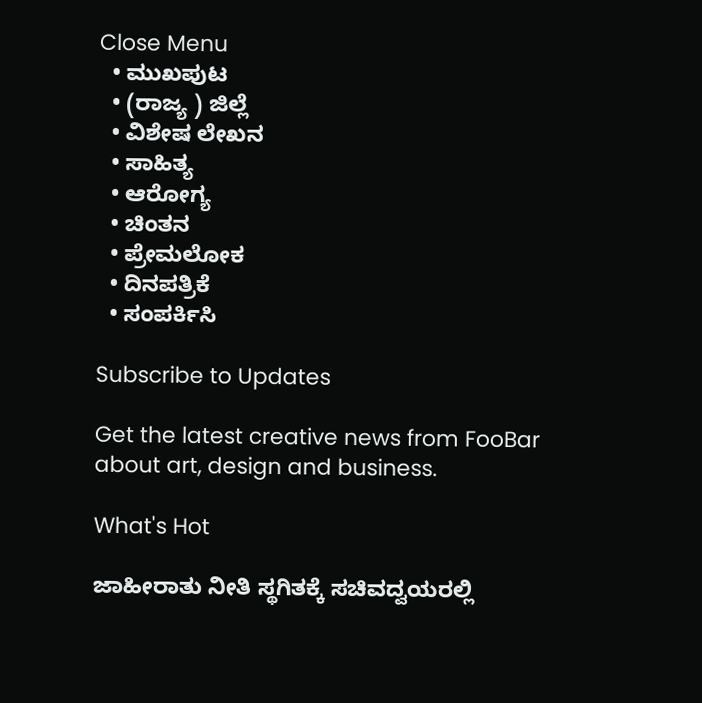Close Menu
  • ಮುಖಪುಟ
  • (ರಾಜ್ಯ ) ಜಿಲ್ಲೆ
  • ವಿಶೇಷ ಲೇಖನ
  • ಸಾಹಿತ್ಯ
  • ಆರೋಗ್ಯ
  • ಚಿಂತನ
  • ಪ್ರೇಮಲೋಕ
  • ದಿನಪತ್ರಿಕೆ
  • ಸಂಪರ್ಕಿಸಿ

Subscribe to Updates

Get the latest creative news from FooBar about art, design and business.

What's Hot

ಜಾಹೀರಾತು ನೀತಿ ಸ್ಥಗಿತಕ್ಕೆ ಸಚಿವದ್ವಯರಲ್ಲಿ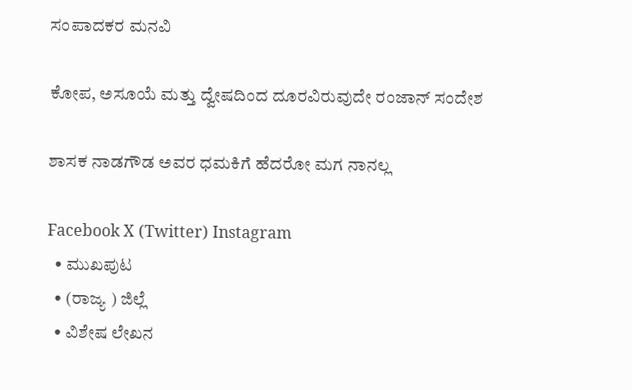ಸಂಪಾದಕರ ಮನವಿ

ಕೋಪ, ಅಸೂಯೆ ಮತ್ತು ದ್ವೇಷದಿಂದ ದೂರವಿರುವುದೇ ರಂಜಾನ್ ಸಂದೇಶ

ಶಾಸಕ ನಾಡಗೌಡ ಅವರ ಧಮಕಿಗೆ ಹೆದರೋ ಮಗ ನಾನಲ್ಲ

Facebook X (Twitter) Instagram
  • ಮುಖಪುಟ
  • (ರಾಜ್ಯ ) ಜಿಲ್ಲೆ
  • ವಿಶೇಷ ಲೇಖನ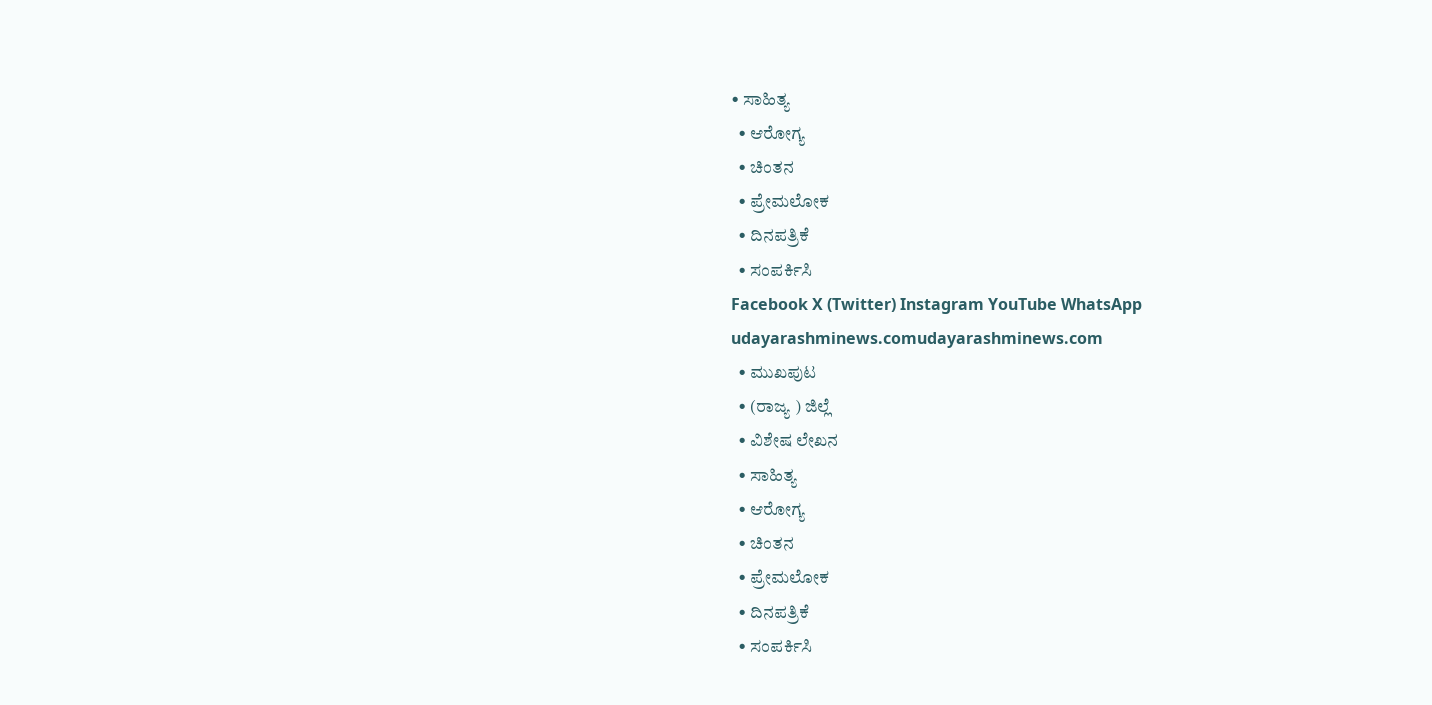• ಸಾಹಿತ್ಯ
  • ಆರೋಗ್ಯ
  • ಚಿಂತನ
  • ಪ್ರೇಮಲೋಕ
  • ದಿನಪತ್ರಿಕೆ
  • ಸಂಪರ್ಕಿಸಿ
Facebook X (Twitter) Instagram YouTube WhatsApp
udayarashminews.comudayarashminews.com
  • ಮುಖಪುಟ
  • (ರಾಜ್ಯ ) ಜಿಲ್ಲೆ
  • ವಿಶೇಷ ಲೇಖನ
  • ಸಾಹಿತ್ಯ
  • ಆರೋಗ್ಯ
  • ಚಿಂತನ
  • ಪ್ರೇಮಲೋಕ
  • ದಿನಪತ್ರಿಕೆ
  • ಸಂಪರ್ಕಿಸಿ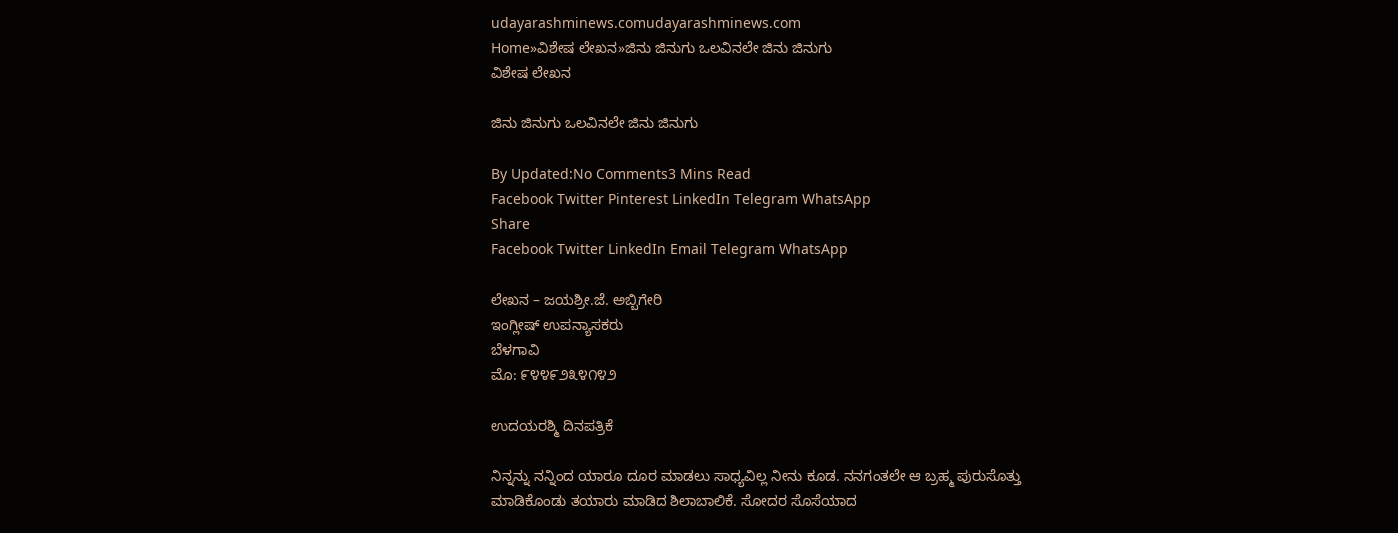udayarashminews.comudayarashminews.com
Home»ವಿಶೇಷ ಲೇಖನ»ಜಿನು ಜಿನುಗು ಒಲವಿನಲೇ ಜಿನು ಜಿನುಗು
ವಿಶೇಷ ಲೇಖನ

ಜಿನು ಜಿನುಗು ಒಲವಿನಲೇ ಜಿನು ಜಿನುಗು

By Updated:No Comments3 Mins Read
Facebook Twitter Pinterest LinkedIn Telegram WhatsApp
Share
Facebook Twitter LinkedIn Email Telegram WhatsApp

ಲೇಖನ – ಜಯಶ್ರೀ.ಜೆ. ಅಬ್ಬಿಗೇರಿ
ಇಂಗ್ಲೀಷ್ ಉಪನ್ಯಾಸಕರು
ಬೆಳಗಾವಿ
ಮೊ: ೯೪೪೯೨೩೪೧೪೨

ಉದಯರಶ್ಮಿ ದಿನಪತ್ರಿಕೆ

ನಿನ್ನನ್ನು ನನ್ನಿಂದ ಯಾರೂ ದೂರ ಮಾಡಲು ಸಾಧ್ಯವಿಲ್ಲ ನೀನು ಕೂಡ. ನನಗಂತಲೇ ಆ ಬ್ರಹ್ಮ ಪುರುಸೊತ್ತು ಮಾಡಿಕೊಂಡು ತಯಾರು ಮಾಡಿದ ಶಿಲಾಬಾಲಿಕೆ. ಸೋದರ ಸೊಸೆಯಾದ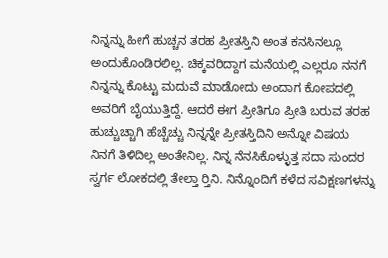ನಿನ್ನನ್ನು ಹೀಗೆ ಹುಚ್ಚನ ತರಹ ಪ್ರೀತಸ್ತಿನಿ ಅಂತ ಕನಸಿನಲ್ಲೂ ಅಂದುಕೊಂಡಿರಲಿಲ್ಲ. ಚಿಕ್ಕವರಿದ್ದಾಗ ಮನೆಯಲ್ಲಿ ಎಲ್ಲರೂ ನನಗೆ ನಿನ್ನನ್ನು ಕೊಟ್ಟು ಮದುವೆ ಮಾಡೋದು ಅಂದಾಗ ಕೋಪದಲ್ಲಿ ಅವರಿಗೆ ಬೈಯುತ್ತಿದ್ದೆ. ಆದರೆ ಈಗ ಪ್ರೀತಿಗೂ ಪ್ರೀತಿ ಬರುವ ತರಹ ಹುಚ್ಚುಚ್ಚಾಗಿ ಹೆಚ್ಚೆಚ್ಚು ನಿನ್ನನ್ನೇ ಪ್ರೀತಸ್ತಿದಿನಿ ಅನ್ನೋ ವಿಷಯ ನಿನಗೆ ತಿಳಿದಿಲ್ಲ ಅಂತೇನಿಲ್ಲ. ನಿನ್ನ ನೆನಸಿಕೊಳ್ಳುತ್ತ ಸದಾ ಸುಂದರ ಸ್ವರ್ಗ ಲೋಕದಲ್ಲಿ ತೇಲ್ತಾ ರ‍್ತಿನಿ. ನಿನ್ನೊಂದಿಗೆ ಕಳೆದ ಸವಿಕ್ಷಣಗಳನ್ನು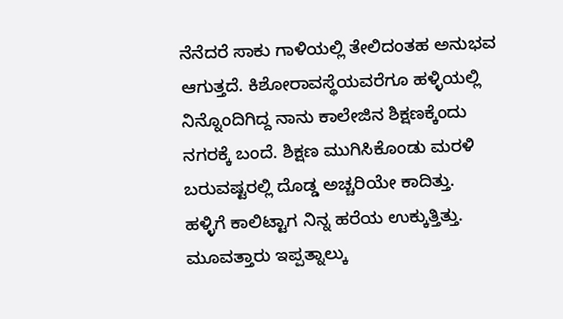ನೆನೆದರೆ ಸಾಕು ಗಾಳಿಯಲ್ಲಿ ತೇಲಿದಂತಹ ಅನುಭವ ಆಗುತ್ತದೆ. ಕಿಶೋರಾವಸ್ಥೆಯವರೆಗೂ ಹಳ್ಳಿಯಲ್ಲಿ ನಿನ್ನೊಂದಿಗಿದ್ದ ನಾನು ಕಾಲೇಜಿನ ಶಿಕ್ಷಣಕ್ಕೆಂದು ನಗರಕ್ಕೆ ಬಂದೆ. ಶಿಕ್ಷಣ ಮುಗಿಸಿಕೊಂಡು ಮರಳಿ ಬರುವಷ್ಟರಲ್ಲಿ ದೊಡ್ಡ ಅಚ್ಚರಿಯೇ ಕಾದಿತ್ತು.
ಹಳ್ಳಿಗೆ ಕಾಲಿಟ್ಟಾಗ ನಿನ್ನ ಹರೆಯ ಉಕ್ಕುತ್ತಿತ್ತು. ಮೂವತ್ತಾರು ಇಪ್ಪತ್ನಾಲ್ಕು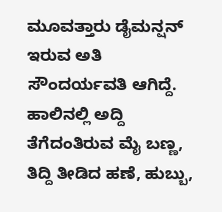ಮೂವತ್ತಾರು ಡೈಮನ್ಷನ್ ಇರುವ ಅತಿ ಸೌಂದರ್ಯವತಿ ಆಗಿದ್ದೆ. ಹಾಲಿನಲ್ಲಿ ಅದ್ದಿ ತೆಗೆದಂತಿರುವ ಮೈ ಬಣ್ಣ, ತಿದ್ದಿ ತೀಡಿದ ಹಣೆ, ಹುಬ್ಬು,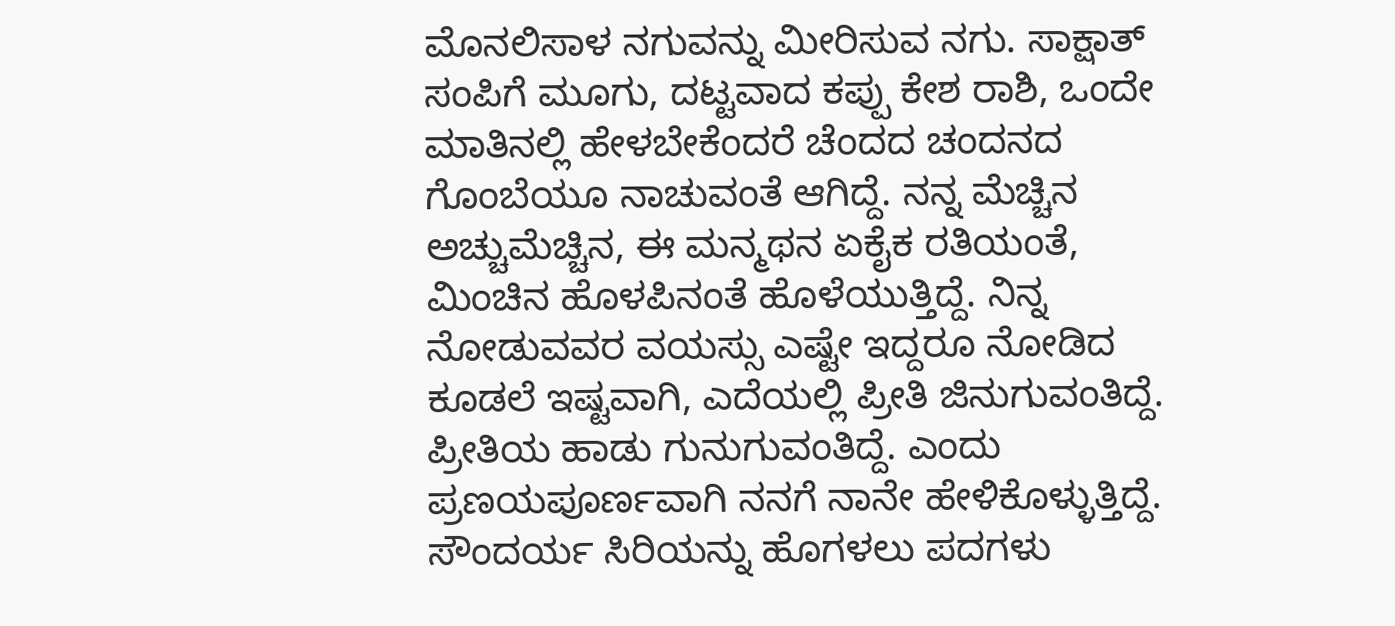ಮೊನಲಿಸಾಳ ನಗುವನ್ನು ಮೀರಿಸುವ ನಗು. ಸಾಕ್ಷಾತ್ ಸಂಪಿಗೆ ಮೂಗು, ದಟ್ಟವಾದ ಕಪ್ಪು ಕೇಶ ರಾಶಿ, ಒಂದೇ ಮಾತಿನಲ್ಲಿ ಹೇಳಬೇಕೆಂದರೆ ಚೆಂದದ ಚಂದನದ ಗೊಂಬೆಯೂ ನಾಚುವಂತೆ ಆಗಿದ್ದೆ. ನನ್ನ ಮೆಚ್ಚಿನ ಅಚ್ಚುಮೆಚ್ಚಿನ, ಈ ಮನ್ಮಥನ ಏಕೈಕ ರತಿಯಂತೆ, ಮಿಂಚಿನ ಹೊಳಪಿನಂತೆ ಹೊಳೆಯುತ್ತಿದ್ದೆ. ನಿನ್ನ ನೋಡುವವರ ವಯಸ್ಸು ಎಷ್ಟೇ ಇದ್ದರೂ ನೋಡಿದ ಕೂಡಲೆ ಇಷ್ಟವಾಗಿ, ಎದೆಯಲ್ಲಿ ಪ್ರೀತಿ ಜಿನುಗುವಂತಿದ್ದೆ. ಪ್ರೀತಿಯ ಹಾಡು ಗುನುಗುವಂತಿದ್ದೆ. ಎಂದು ಪ್ರಣಯಪೂರ್ಣವಾಗಿ ನನಗೆ ನಾನೇ ಹೇಳಿಕೊಳ್ಳುತ್ತಿದ್ದೆ. ಸೌಂದರ್ಯ ಸಿರಿಯನ್ನು ಹೊಗಳಲು ಪದಗಳು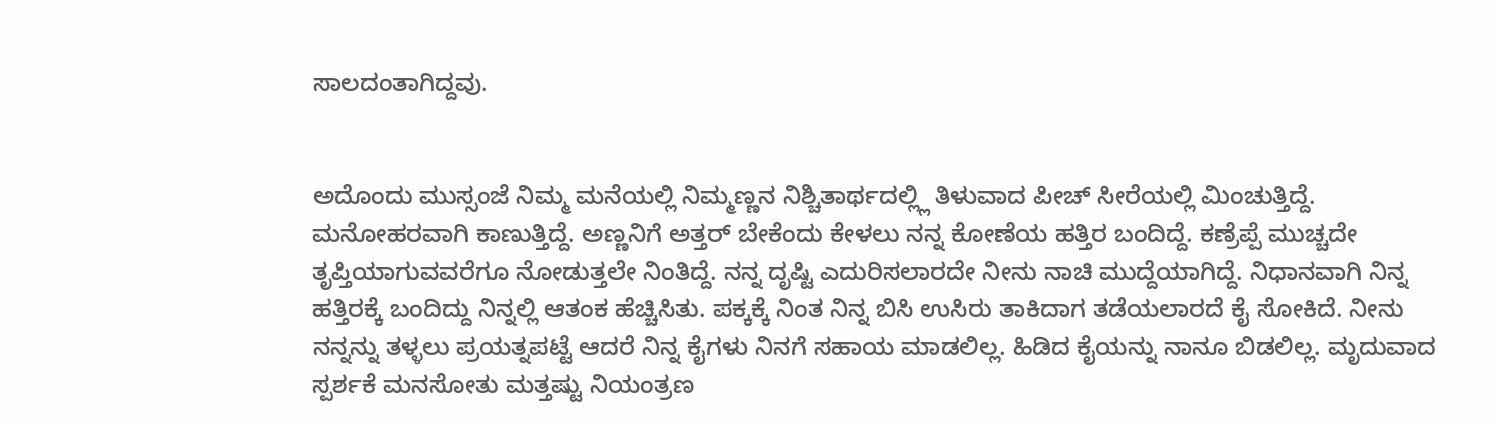ಸಾಲದಂತಾಗಿದ್ದವು.


ಅದೊಂದು ಮುಸ್ಸಂಜೆ ನಿಮ್ಮ ಮನೆಯಲ್ಲಿ ನಿಮ್ಮಣ್ಣನ ನಿಶ್ಚಿತಾರ್ಥದಲ್ಲ್ಲಿ ತಿಳುವಾದ ಪೀಚ್ ಸೀರೆಯಲ್ಲಿ ಮಿಂಚುತ್ತಿದ್ದೆ. ಮನೋಹರವಾಗಿ ಕಾಣುತ್ತಿದ್ದೆ. ಅಣ್ಣನಿಗೆ ಅತ್ತರ್ ಬೇಕೆಂದು ಕೇಳಲು ನನ್ನ ಕೋಣೆಯ ಹತ್ತಿರ ಬಂದಿದ್ದೆ. ಕಣ್ರೆಪ್ಪೆ ಮುಚ್ಚದೇ ತೃಪ್ತಿಯಾಗುವವರೆಗೂ ನೋಡುತ್ತಲೇ ನಿಂತಿದ್ದೆ. ನನ್ನ ದೃಷ್ಟಿ ಎದುರಿಸಲಾರದೇ ನೀನು ನಾಚಿ ಮುದ್ದೆಯಾಗಿದ್ದೆ. ನಿಧಾನವಾಗಿ ನಿನ್ನ ಹತ್ತಿರಕ್ಕೆ ಬಂದಿದ್ದು ನಿನ್ನಲ್ಲಿ ಆತಂಕ ಹೆಚ್ಚಿಸಿತು. ಪಕ್ಕಕ್ಕೆ ನಿಂತ ನಿನ್ನ ಬಿಸಿ ಉಸಿರು ತಾಕಿದಾಗ ತಡೆಯಲಾರದೆ ಕೈ ಸೋಕಿದೆ. ನೀನು ನನ್ನನ್ನು ತಳ್ಳಲು ಪ್ರಯತ್ನಪಟ್ಟೆ ಆದರೆ ನಿನ್ನ ಕೈಗಳು ನಿನಗೆ ಸಹಾಯ ಮಾಡಲಿಲ್ಲ. ಹಿಡಿದ ಕೈಯನ್ನು ನಾನೂ ಬಿಡಲಿಲ್ಲ. ಮೃದುವಾದ ಸ್ಪರ್ಶಕೆ ಮನಸೋತು ಮತ್ತಷ್ಟು ನಿಯಂತ್ರಣ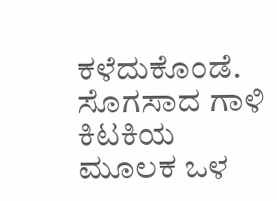ಕಳೆದುಕೊಂಡೆ. ಸೊಗಸಾದ ಗಾಳಿ ಕಿಟಕಿಯ ಮೂಲಕ ಒಳ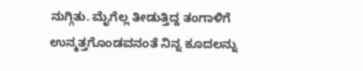ನುಗ್ಗಿತು. ಮೈಗೆಲ್ಲ ತೀಡುತ್ತಿದ್ದ ತಂಗಾಳಿಗೆ ಉನ್ಮತ್ತಗೊಂಡವನಂತೆ ನಿನ್ನ ಕೂದಲನ್ನು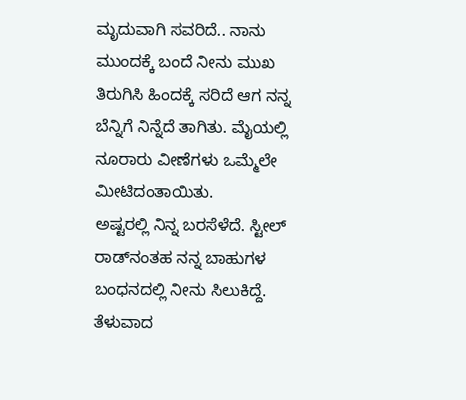ಮೃದುವಾಗಿ ಸವರಿದೆ.. ನಾನು ಮುಂದಕ್ಕೆ ಬಂದೆ ನೀನು ಮುಖ ತಿರುಗಿಸಿ ಹಿಂದಕ್ಕೆ ಸರಿದೆ ಆಗ ನನ್ನ ಬೆನ್ನಿಗೆ ನಿನ್ನೆದೆ ತಾಗಿತು. ಮೈಯಲ್ಲಿ ನೂರಾರು ವೀಣೆಗಳು ಒಮ್ಮೆಲೇ ಮೀಟಿದಂತಾಯಿತು.
ಅಷ್ಟರಲ್ಲಿ ನಿನ್ನ ಬರಸೆಳೆದೆ. ಸ್ಟೀಲ್ ರಾಡ್‌ನಂತಹ ನನ್ನ ಬಾಹುಗಳ ಬಂಧನದಲ್ಲಿ ನೀನು ಸಿಲುಕಿದ್ದೆ. ತೆಳುವಾದ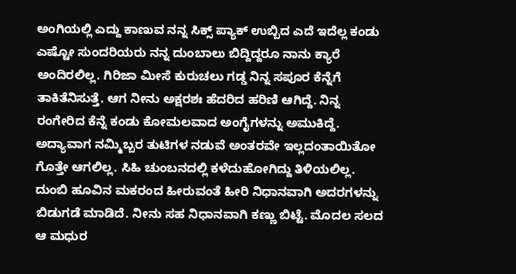ಅಂಗಿಯಲ್ಲಿ ಎದ್ದು ಕಾಣುವ ನನ್ನ ಸಿಕ್ಸ್ ಪ್ಯಾಕ್ ಉಬ್ಬಿದ ಎದೆ ಇದೆಲ್ಲ ಕಂಡು ಎಷ್ಟೋ ಸುಂದರಿಯರು ನನ್ನ ದುಂಬಾಲು ಬಿದ್ದಿದ್ದರೂ ನಾನು ಕ್ಯಾರೆ ಅಂದಿರಲಿಲ್ಲ. ಗಿರಿಜಾ ಮೀಸೆ ಕುರುಚಲು ಗಡ್ಡ ನಿನ್ನ ಸಪೂರ ಕೆನ್ನೆಗೆ ತಾಕಿತೆನಿಸುತ್ತೆ. ಆಗ ನೀನು ಅಕ್ಷರಶಃ ಹೆದರಿದ ಹರಿಣಿ ಆಗಿದ್ದೆ. ನಿನ್ನ ರಂಗೇರಿದ ಕೆನ್ನೆ ಕಂಡು ಕೋಮಲವಾದ ಅಂಗೈಗಳನ್ನು ಅಮುಕಿದ್ದೆ. ಅದ್ಯಾವಾಗ ನಮ್ಮಿಬ್ಬರ ತುಟಿಗಳ ನಡುವೆ ಅಂತರವೇ ಇಲ್ಲದಂತಾಯಿತೋ ಗೊತ್ತೇ ಆಗಲಿಲ್ಲ. ಸಿಹಿ ಚುಂಬನದಲ್ಲಿ ಕಳೆದುಹೋಗಿದ್ದು ತಿಳಿಯಲಿಲ್ಲ. ದುಂಬಿ ಹೂವಿನ ಮಕರಂದ ಹೀರುವಂತೆ ಹೀರಿ ನಿಧಾನವಾಗಿ ಅದರಗಳನ್ನು ಬಿಡುಗಡೆ ಮಾಡಿದೆ. ನೀನು ಸಹ ನಿಧಾನವಾಗಿ ಕಣ್ಣು ಬಿಟ್ಟೆ. ಮೊದಲ ಸಲದ ಆ ಮಧುರ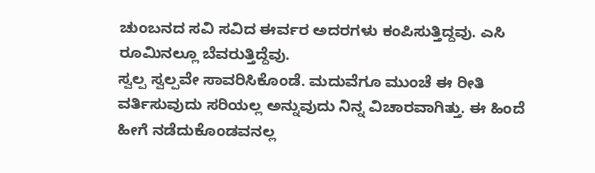ಚುಂಬನದ ಸವಿ ಸವಿದ ಈರ್ವರ ಅದರಗಳು ಕಂಪಿಸುತ್ತಿದ್ದವು. ಎಸಿ ರೂಮಿನಲ್ಲೂ ಬೆವರುತ್ತಿದ್ದೆವು.
ಸ್ವಲ್ಪ ಸ್ವಲ್ಪವೇ ಸಾವರಿಸಿಕೊಂಡೆ. ಮದುವೆಗೂ ಮುಂಚೆ ಈ ರೀತಿ ವರ್ತಿಸುವುದು ಸರಿಯಲ್ಲ ಅನ್ನುವುದು ನಿನ್ನ ವಿಚಾರವಾಗಿತ್ತು. ಈ ಹಿಂದೆ ಹೀಗೆ ನಡೆದುಕೊಂಡವನಲ್ಲ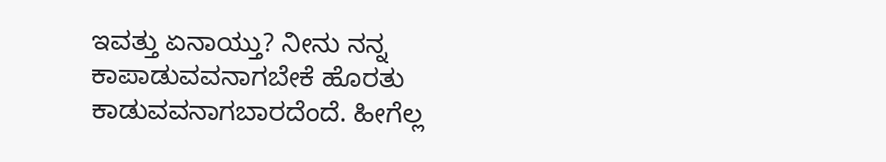ಇವತ್ತು ಏನಾಯ್ತು? ನೀನು ನನ್ನ ಕಾಪಾಡುವವನಾಗಬೇಕೆ ಹೊರತು ಕಾಡುವವನಾಗಬಾರದೆಂದೆ. ಹೀಗೆಲ್ಲ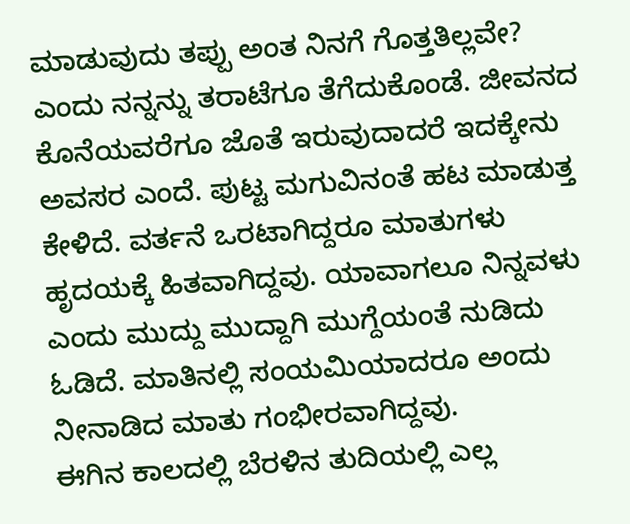ಮಾಡುವುದು ತಪ್ಪು ಅಂತ ನಿನಗೆ ಗೊತ್ತತಿಲ್ಲವೇ? ಎಂದು ನನ್ನನ್ನು ತರಾಟೆಗೂ ತೆಗೆದುಕೊಂಡೆ. ಜೀವನದ ಕೊನೆಯವರೆಗೂ ಜೊತೆ ಇರುವುದಾದರೆ ಇದಕ್ಕೇನು ಅವಸರ ಎಂದೆ. ಪುಟ್ಟ ಮಗುವಿನಂತೆ ಹಟ ಮಾಡುತ್ತ ಕೇಳಿದೆ. ವರ್ತನೆ ಒರಟಾಗಿದ್ದರೂ ಮಾತುಗಳು ಹೃದಯಕ್ಕೆ ಹಿತವಾಗಿದ್ದವು. ಯಾವಾಗಲೂ ನಿನ್ನವಳು ಎಂದು ಮುದ್ದು ಮುದ್ದಾಗಿ ಮುಗ್ದೆಯಂತೆ ನುಡಿದು ಓಡಿದೆ. ಮಾತಿನಲ್ಲಿ ಸಂಯಮಿಯಾದರೂ ಅಂದು ನೀನಾಡಿದ ಮಾತು ಗಂಭೀರವಾಗಿದ್ದವು.
ಈಗಿನ ಕಾಲದಲ್ಲಿ ಬೆರಳಿನ ತುದಿಯಲ್ಲಿ ಎಲ್ಲ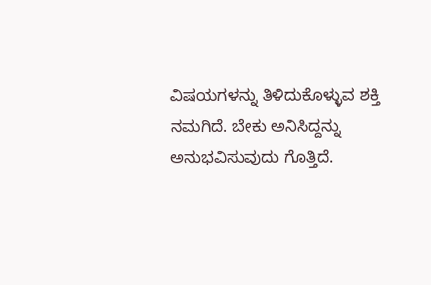ವಿಷಯಗಳನ್ನು ತಿಳಿದುಕೊಳ್ಳುವ ಶಕ್ತಿ ನಮಗಿದೆ. ಬೇಕು ಅನಿಸಿದ್ದನ್ನು ಅನುಭವಿಸುವುದು ಗೊತ್ತಿದೆ.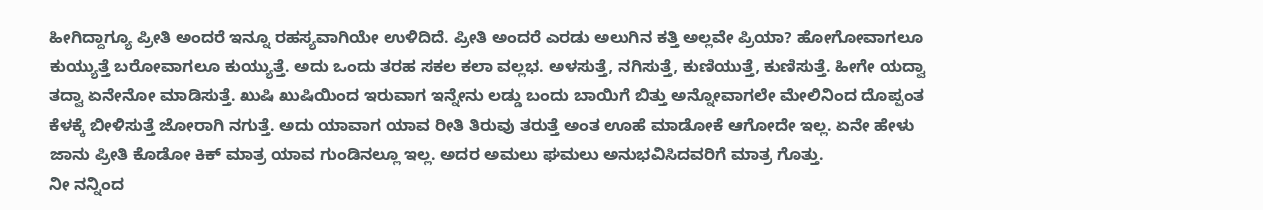ಹೀಗಿದ್ದಾಗ್ಯೂ ಪ್ರೀತಿ ಅಂದರೆ ಇನ್ನೂ ರಹಸ್ಯವಾಗಿಯೇ ಉಳಿದಿದೆ. ಪ್ರೀತಿ ಅಂದರೆ ಎರಡು ಅಲುಗಿನ ಕತ್ತಿ ಅಲ್ಲವೇ ಪ್ರಿಯಾ? ಹೋಗೋವಾಗಲೂ ಕುಯ್ಯುತ್ತೆ ಬರೋವಾಗಲೂ ಕುಯ್ಯುತ್ತೆ. ಅದು ಒಂದು ತರಹ ಸಕಲ ಕಲಾ ವಲ್ಲಭ. ಅಳಸುತ್ತೆ, ನಗಿಸುತ್ತೆ, ಕುಣಿಯುತ್ತೆ, ಕುಣಿಸುತ್ತೆ. ಹೀಗೇ ಯದ್ವಾ ತದ್ವಾ ಏನೇನೋ ಮಾಡಿಸುತ್ತೆ. ಖುಷಿ ಖುಷಿಯಿಂದ ಇರುವಾಗ ಇನ್ನೇನು ಲಡ್ಡು ಬಂದು ಬಾಯಿಗೆ ಬಿತ್ತು ಅನ್ನೋವಾಗಲೇ ಮೇಲಿನಿಂದ ದೊಪ್ಪಂತ ಕೆಳಕ್ಕೆ ಬೀಳಿಸುತ್ತೆ ಜೋರಾಗಿ ನಗುತ್ತೆ. ಅದು ಯಾವಾಗ ಯಾವ ರೀತಿ ತಿರುವು ತರುತ್ತೆ ಅಂತ ಊಹೆ ಮಾಡೋಕೆ ಆಗೋದೇ ಇಲ್ಲ. ಏನೇ ಹೇಳು ಜಾನು ಪ್ರೀತಿ ಕೊಡೋ ಕಿಕ್ ಮಾತ್ರ ಯಾವ ಗುಂಡಿನಲ್ಲೂ ಇಲ್ಲ. ಅದರ ಅಮಲು ಘಮಲು ಅನುಭವಿಸಿದವರಿಗೆ ಮಾತ್ರ ಗೊತ್ತು.
ನೀ ನನ್ನಿಂದ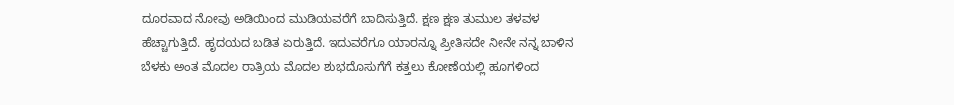ದೂರವಾದ ನೋವು ಅಡಿಯಿಂದ ಮುಡಿಯವರೆಗೆ ಬಾದಿಸುತ್ತಿದೆ. ಕ್ಷಣ ಕ್ಷಣ ತುಮುಲ ತಳವಳ ಹೆಚ್ಚಾಗುತ್ತಿದೆ. ಹೃದಯದ ಬಡಿತ ಏರುತ್ತಿದೆ. ಇದುವರೆಗೂ ಯಾರನ್ನೂ ಪ್ರೀತಿಸದೇ ನೀನೇ ನನ್ನ ಬಾಳಿನ ಬೆಳಕು ಅಂತ ಮೊದಲ ರಾತ್ರಿಯ ಮೊದಲ ಶುಭದೊಸುಗೆಗೆ ಕತ್ತಲು ಕೋಣೆಯಲ್ಲಿ ಹೂಗಳಿಂದ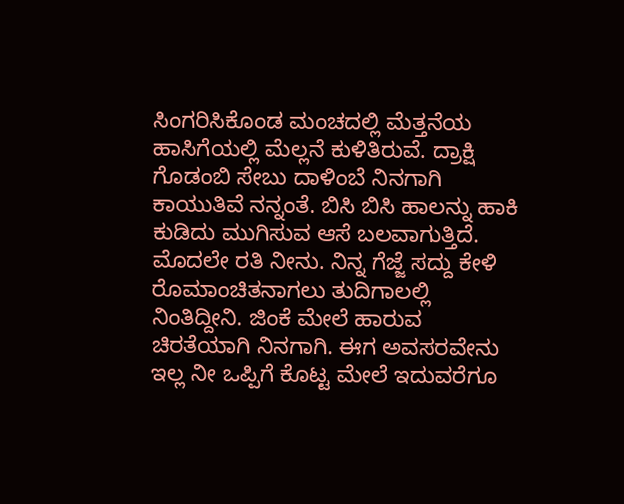ಸಿಂಗರಿಸಿಕೊಂಡ ಮಂಚದಲ್ಲಿ ಮೆತ್ತನೆಯ ಹಾಸಿಗೆಯಲ್ಲಿ ಮೆಲ್ಲನೆ ಕುಳಿತಿರುವೆ. ದ್ರಾಕ್ಷಿ ಗೊಡಂಬಿ ಸೇಬು ದಾಳಿಂಬೆ ನಿನಗಾಗಿ ಕಾಯುತಿವೆ ನನ್ನಂತೆ. ಬಿಸಿ ಬಿಸಿ ಹಾಲನ್ನು ಹಾಕಿ ಕುಡಿದು ಮುಗಿಸುವ ಆಸೆ ಬಲವಾಗುತ್ತಿದೆ. ಮೊದಲೇ ರತಿ ನೀನು. ನಿನ್ನ ಗೆಜ್ಜೆ ಸದ್ದು ಕೇಳಿ ರೊಮಾಂಚಿತನಾಗಲು ತುದಿಗಾಲಲ್ಲಿ ನಿಂತಿದ್ದೀನಿ. ಜಿಂಕೆ ಮೇಲೆ ಹಾರುವ ಚಿರತೆಯಾಗಿ ನಿನಗಾಗಿ. ಈಗ ಅವಸರವೇನು ಇಲ್ಲ ನೀ ಒಪ್ಪಿಗೆ ಕೊಟ್ಟ ಮೇಲೆ ಇದುವರೆಗೂ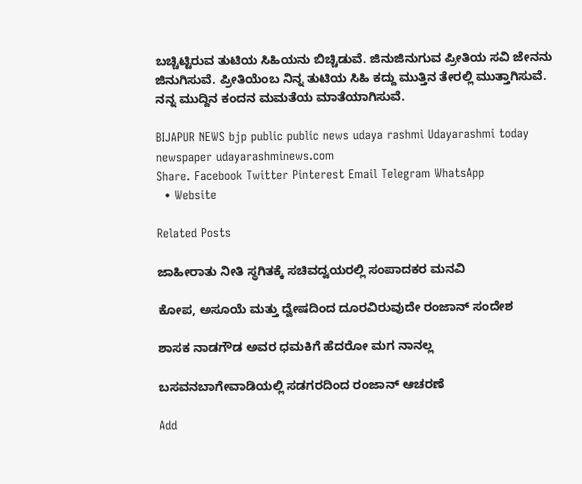ಬಚ್ಚಿಟ್ಟಿರುವ ತುಟಿಯ ಸಿಹಿಯನು ಬಿಚ್ಚಿಡುವೆ. ಜಿನುಜಿನುಗುವ ಪ್ರೀತಿಯ ಸವಿ ಜೇನನು ಜಿನುಗಿಸುವೆ. ಪ್ರೀತಿಯೆಂಬ ನಿನ್ನ ತುಟಿಯ ಸಿಹಿ ಕದ್ದು ಮುತ್ತಿನ ತೇರಲ್ಲಿ ಮುತ್ತಾಗಿಸುವೆ. ನನ್ನ ಮುದ್ದಿನ ಕಂದನ ಮಮತೆಯ ಮಾತೆಯಾಗಿಸುವೆ.

BIJAPUR NEWS bjp public public news udaya rashmi Udayarashmi today newspaper udayarashminews.com
Share. Facebook Twitter Pinterest Email Telegram WhatsApp
  • Website

Related Posts

ಜಾಹೀರಾತು ನೀತಿ ಸ್ಥಗಿತಕ್ಕೆ ಸಚಿವದ್ವಯರಲ್ಲಿ ಸಂಪಾದಕರ ಮನವಿ

ಕೋಪ, ಅಸೂಯೆ ಮತ್ತು ದ್ವೇಷದಿಂದ ದೂರವಿರುವುದೇ ರಂಜಾನ್ ಸಂದೇಶ

ಶಾಸಕ ನಾಡಗೌಡ ಅವರ ಧಮಕಿಗೆ ಹೆದರೋ ಮಗ ನಾನಲ್ಲ

ಬಸವನಬಾಗೇವಾಡಿಯಲ್ಲಿ ಸಡಗರದಿಂದ ರಂಜಾನ್ ಆಚರಣೆ

Add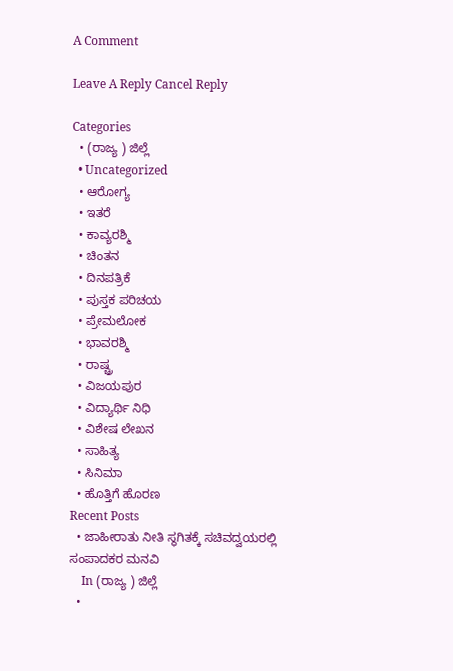A Comment

Leave A Reply Cancel Reply

Categories
  • (ರಾಜ್ಯ ) ಜಿಲ್ಲೆ
  • Uncategorized
  • ಆರೋಗ್ಯ
  • ಇತರೆ
  • ಕಾವ್ಯರಶ್ಮಿ
  • ಚಿಂತನ
  • ದಿನಪತ್ರಿಕೆ
  • ಪುಸ್ತಕ ಪರಿಚಯ
  • ಪ್ರೇಮಲೋಕ
  • ಭಾವರಶ್ಮಿ
  • ರಾಷ್ಚ್ರ
  • ವಿಜಯಪುರ
  • ವಿದ್ಯಾರ್ಥಿ ನಿಧಿ
  • ವಿಶೇಷ ಲೇಖನ
  • ಸಾಹಿತ್ಯ
  • ಸಿನಿಮಾ
  • ಹೊತ್ತಿಗೆ ಹೊರಣ
Recent Posts
  • ಜಾಹೀರಾತು ನೀತಿ ಸ್ಥಗಿತಕ್ಕೆ ಸಚಿವದ್ವಯರಲ್ಲಿ ಸಂಪಾದಕರ ಮನವಿ
    In (ರಾಜ್ಯ ) ಜಿಲ್ಲೆ
  •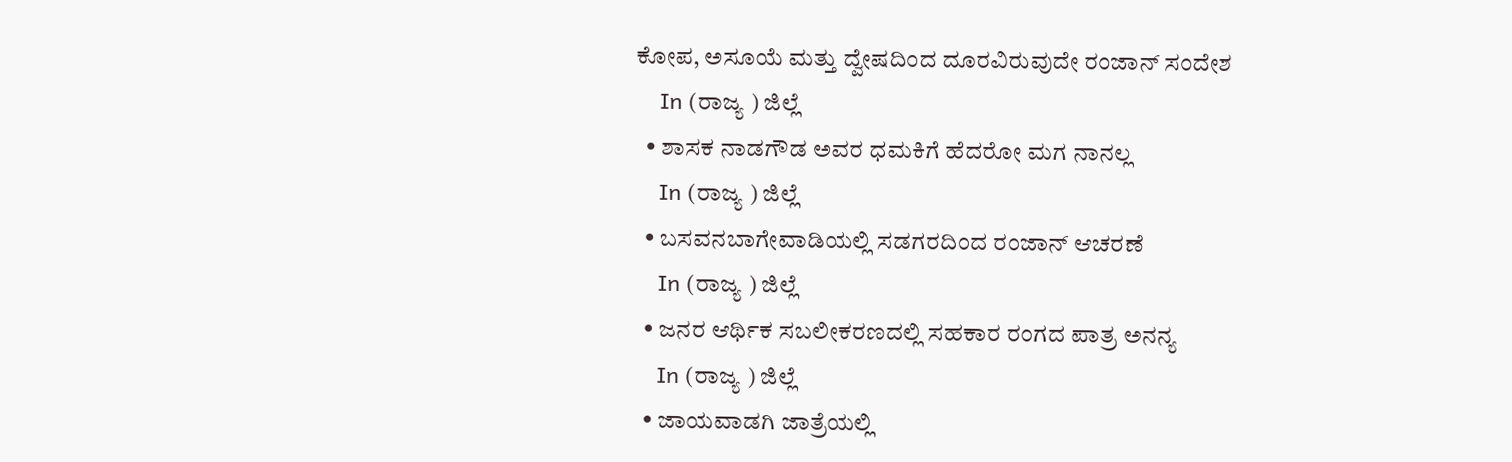ಕೋಪ, ಅಸೂಯೆ ಮತ್ತು ದ್ವೇಷದಿಂದ ದೂರವಿರುವುದೇ ರಂಜಾನ್ ಸಂದೇಶ
    In (ರಾಜ್ಯ ) ಜಿಲ್ಲೆ
  • ಶಾಸಕ ನಾಡಗೌಡ ಅವರ ಧಮಕಿಗೆ ಹೆದರೋ ಮಗ ನಾನಲ್ಲ
    In (ರಾಜ್ಯ ) ಜಿಲ್ಲೆ
  • ಬಸವನಬಾಗೇವಾಡಿಯಲ್ಲಿ ಸಡಗರದಿಂದ ರಂಜಾನ್ ಆಚರಣೆ
    In (ರಾಜ್ಯ ) ಜಿಲ್ಲೆ
  • ಜನರ ಆರ್ಥಿಕ ಸಬಲೀಕರಣದಲ್ಲಿ ಸಹಕಾರ ರಂಗದ ಪಾತ್ರ ಅನನ್ಯ
    In (ರಾಜ್ಯ ) ಜಿಲ್ಲೆ
  • ಜಾಯವಾಡಗಿ ಜಾತ್ರೆಯಲ್ಲಿ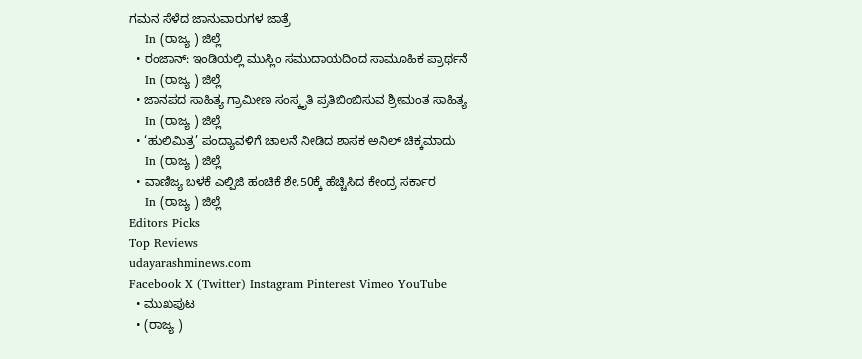ಗಮನ ಸೆಳೆದ ಜಾನುವಾರುಗಳ ಜಾತ್ರೆ
    In (ರಾಜ್ಯ ) ಜಿಲ್ಲೆ
  • ರಂಜಾನ್: ಇಂಡಿಯಲ್ಲಿ ಮುಸ್ಲಿಂ ಸಮುದಾಯದಿಂದ ಸಾಮೂಹಿಕ ಪ್ರಾರ್ಥನೆ
    In (ರಾಜ್ಯ ) ಜಿಲ್ಲೆ
  • ಜಾನಪದ ಸಾಹಿತ್ಯ ಗ್ರಾಮೀಣ ಸಂಸ್ಕೃತಿ ಪ್ರತಿಬಿಂಬಿಸುವ ಶ್ರೀಮಂತ ಸಾಹಿತ್ಯ
    In (ರಾಜ್ಯ ) ಜಿಲ್ಲೆ
  • ‘ಹುಲಿಮಿತ್ರ’ ಪಂದ್ಯಾವಳಿಗೆ ಚಾಲನೆ ನೀಡಿದ ಶಾಸಕ ಅನಿಲ್ ಚಿಕ್ಕಮಾದು
    In (ರಾಜ್ಯ ) ಜಿಲ್ಲೆ
  • ವಾಣಿಜ್ಯ ಬಳಕೆ ಎಲ್ಪಿಜಿ ಹಂಚಿಕೆ ಶೇ.50ಕ್ಕೆ ಹೆಚ್ಚಿಸಿದ ಕೇಂದ್ರ ಸರ್ಕಾರ
    In (ರಾಜ್ಯ ) ಜಿಲ್ಲೆ
Editors Picks
Top Reviews
udayarashminews.com
Facebook X (Twitter) Instagram Pinterest Vimeo YouTube
  • ಮುಖಪುಟ
  • (ರಾಜ್ಯ )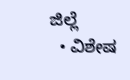ಜಿಲ್ಲೆ
  • ವಿಶೇಷ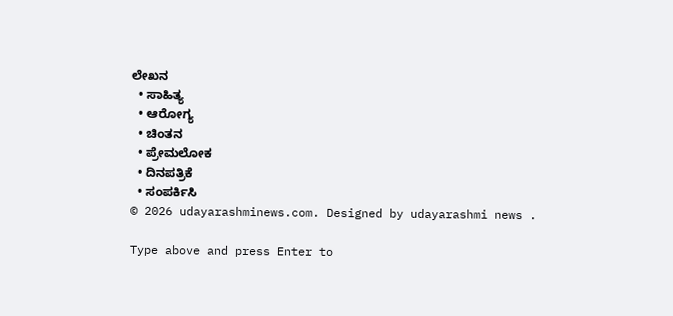ಲೇಖನ
  • ಸಾಹಿತ್ಯ
  • ಆರೋಗ್ಯ
  • ಚಿಂತನ
  • ಪ್ರೇಮಲೋಕ
  • ದಿನಪತ್ರಿಕೆ
  • ಸಂಪರ್ಕಿಸಿ
© 2026 udayarashminews.com. Designed by udayarashmi news .

Type above and press Enter to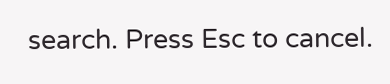search. Press Esc to cancel.